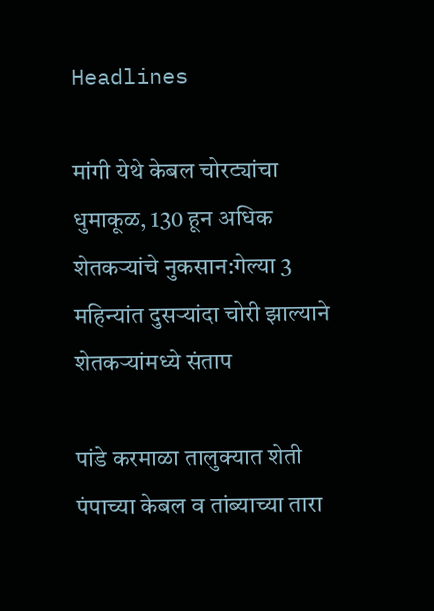Headlines

मांगी येथे केबल चोरट्यांचा धुमाकूळ, 130 हून अधिक शेतकऱ्यांचे नुकसान:गेल्या 3 महिन्यांत दुसऱ्यांदा चोरी झाल्याने शेतकऱ्यांमध्ये संताप

पांडे करमाळा तालुक्यात शेती पंपाच्या केबल व तांब्याच्या तारा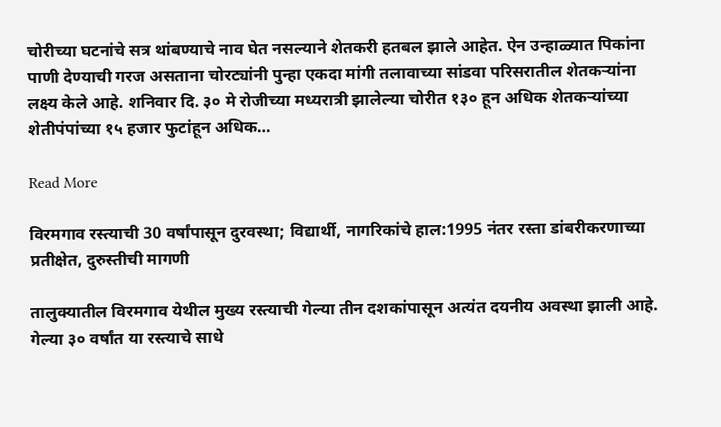चोरीच्या घटनांचे सत्र थांबण्याचे नाव घेत नसल्याने शेतकरी हतबल झाले आहेत. ऐन उन्हाळ्यात पिकांना पाणी देण्याची गरज असताना चोरट्यांनी पुन्हा एकदा मांगी तलावाच्या सांडवा परिसरातील शेतकऱ्यांना लक्ष्य केले आहे. शनिवार दि. ३० मे रोजीच्या मध्यरात्री झालेल्या चोरीत १३० हून अधिक शेतकऱ्यांच्या शेतीपंपांच्या १५ हजार फुटांहून अधिक…

Read More

विरमगाव रस्त्याची 30 वर्षांपासून दुरवस्था; विद्यार्थी, नागरिकांचे हाल:1995 नंतर रस्ता डांबरीकरणाच्या प्रतीक्षेत, दुरुस्तीची मागणी

तालुक्यातील विरमगाव येथील मुख्य रस्त्याची गेल्या तीन दशकांपासून अत्यंत दयनीय अवस्था झाली आहे. गेल्या ३० वर्षांत या रस्त्याचे साधे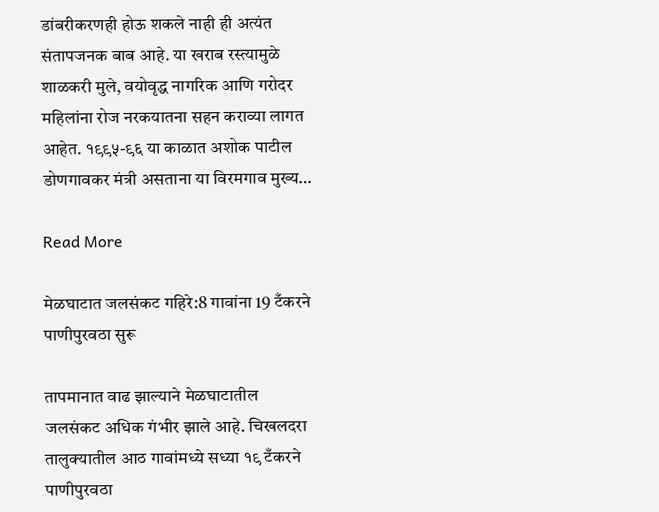डांबरीकरणही होऊ शकले नाही ही अत्यंत संतापजनक बाब आहे. या खराब रस्त्यामुळे शाळकरी मुले, वयोवृद्ध नागरिक आणि गरोदर महिलांना रोज नरकयातना सहन कराव्या लागत आहेत. १९९५-९६ या काळात अशोक पाटील डोणगावकर मंत्री असताना या विरमगाव मुख्य…

Read More

मेळघाटात जलसंकट गहिरे:8 गावांना 19 टँकरने पाणीपुरवठा सुरू

तापमानात वाढ झाल्याने मेळघाटातील जलसंकट अधिक गंभीर झाले आहे. चिखलदरा तालुक्यातील आठ गावांमध्ये सध्या १९ टँकरने पाणीपुरवठा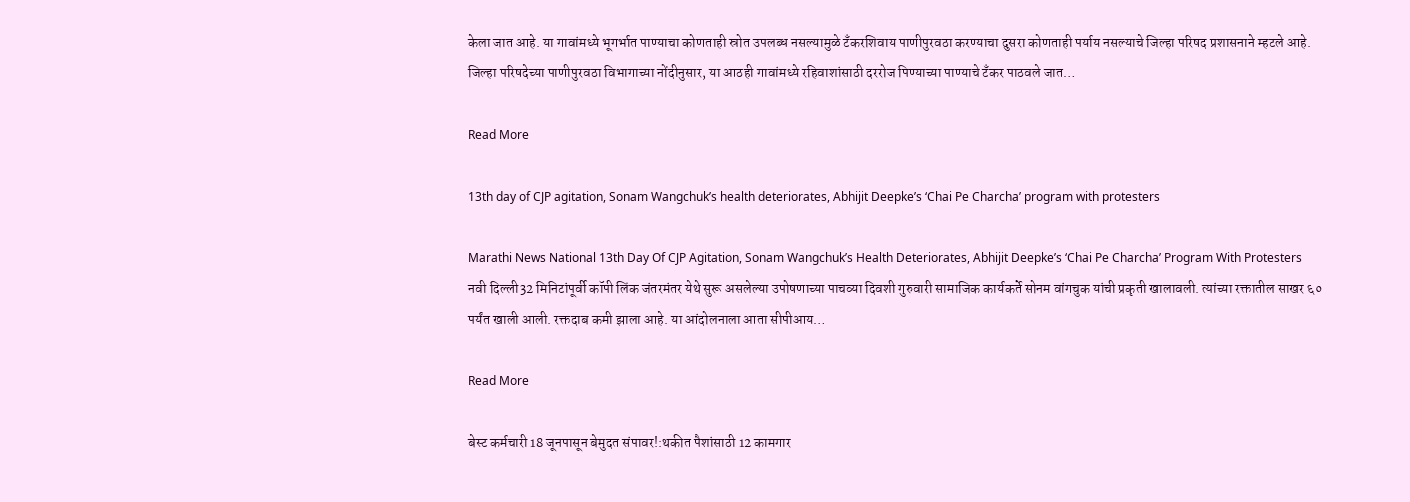केला जात आहे. या गावांमध्ये भूगर्भात पाण्याचा कोणताही स्रोत उपलब्ध नसल्यामुळे टँकरशिवाय पाणीपुरवठा करण्याचा दुसरा कोणताही पर्याय नसल्याचे जिल्हा परिषद प्रशासनाने म्हटले आहे. जिल्हा परिषदेच्या पाणीपुरवठा विभागाच्या नोंदीनुसार, या आठही गावांमध्ये रहिवाशांसाठी दररोज पिण्याच्या पाण्याचे टँकर पाठवले जात…

Read More

13th day of CJP agitation, Sonam Wangchuk’s health deteriorates, Abhijit Deepke’s ‘Chai Pe Charcha’ program with protesters

Marathi News National 13th Day Of CJP Agitation, Sonam Wangchuk’s Health Deteriorates, Abhijit Deepke’s ‘Chai Pe Charcha’ Program With Protesters नवी दिल्ली32 मिनिटांपूर्वी कॉपी लिंक जंतरमंतर येथे सुरू असलेल्या उपोषणाच्या पाचव्या दिवशी गुरुवारी सामाजिक कार्यकर्ते सोनम वांगचुक यांची प्रकृती खालावली. त्यांच्या रक्तातील साखर ६० पर्यंत खाली आली. रक्तदाब कमी झाला आहे. या आंदोलनाला आता सीपीआय…

Read More

बेस्ट कर्मचारी 18 जूनपासून बेमुदत संपावर!:थकीत पैशांसाठी 12 कामगार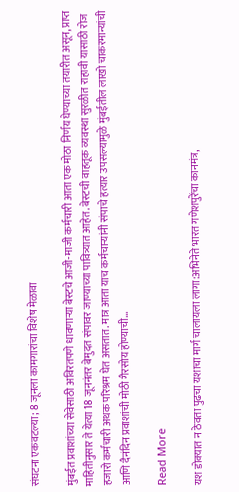संघटना एकवटल्या; 8 जूनला कामगारांचा विशेष मेळावा

मुंबईत प्रवाशांच्या सेवेसाठी अविरतपणे धावणाऱ्या बेस्टचे आजी-माजी कर्मचारी आता एक मोठा निर्णय घेण्याच्या तयारीत असून, प्राप्त माहितीनुसार ते येत्या 18 जूननंतर बेमुदत संपावर जाण्याच्या पावित्र्यात आहेत. बेस्टची वाहतूक व्यवस्था सुरळीत राहावी यासाठी रोज हजारो कर्मचारी अथक परिश्रम घेत असतात. मात्र आता याच कर्मचाऱ्यांनी संपाचे हत्यार उपसल्यामुळे मुंबईतील लाखो चाकरमान्यांची आणि दैनंदिन प्रवाशांची मोठी गैरसोय होण्याची…

Read More

यश डोक्यात न ठेवता पुढचा यशाचा मार्ग चालायला लागा:अभिनेते भारत गणेशपुरेंचा कानमंत्र,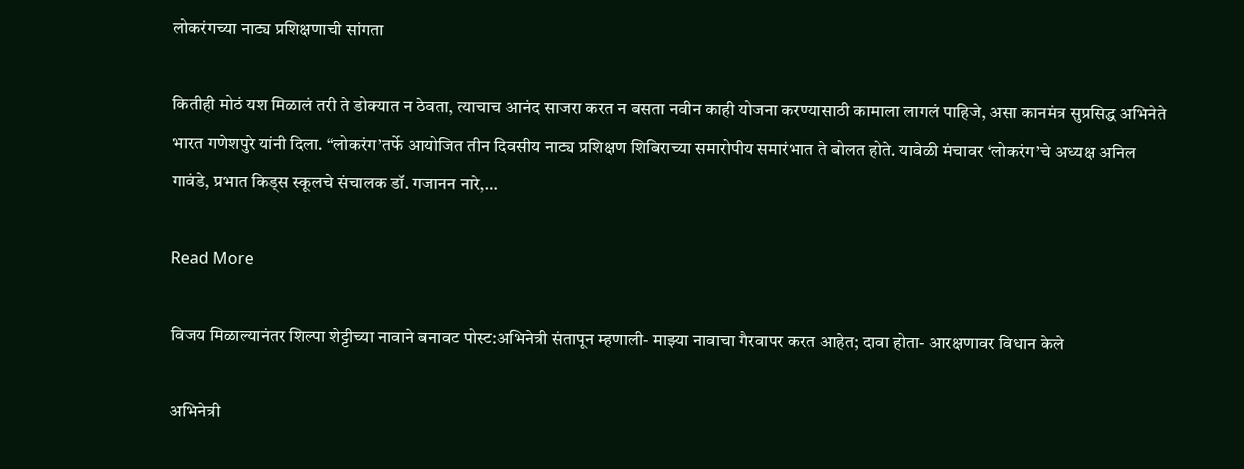लोकरंगच्या नाट्य प्रशिक्षणाची सांगता

कितीही मोठं यश मिळालं तरी ते डोक्यात न ठेवता, त्याचाच आनंद साजरा करत न बसता नवीन काही योजना करण्यासाठी कामाला लागलं पाहिजे, असा कानमंत्र सुप्रसिद्ध अभिनेते भारत गणेशपुरे यांनी दिला. “लोकरंग’तर्फे आयोजित तीन दिवसीय नाट्य प्रशिक्षण शिबिराच्या समारोपीय समारंभात ते बोलत होते. यावेळी मंचावर ‘लोकरंग’चे अध्यक्ष अनिल गावंडे, प्रभात किड्स स्कूलचे संचालक डॉ. गजानन नारे,…

Read More

विजय मिळाल्यानंतर शिल्पा शेट्टीच्या नावाने बनावट पोस्ट:अभिनेत्री संतापून म्हणाली- माझ्या नावाचा गैरवापर करत आहेत; दावा होता- आरक्षणावर विधान केले

अभिनेत्री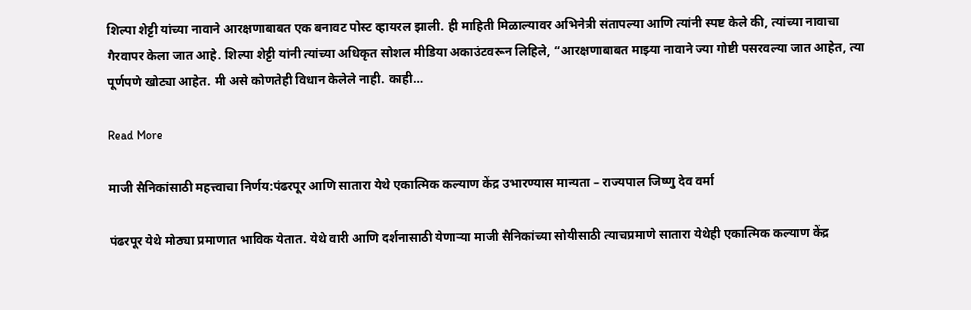शिल्पा शेट्टी यांच्या नावाने आरक्षणाबाबत एक बनावट पोस्ट व्हायरल झाली. ही माहिती मिळाल्यावर अभिनेत्री संतापल्या आणि त्यांनी स्पष्ट केले की, त्यांच्या नावाचा गैरवापर केला जात आहे. शिल्पा शेट्टी यांनी त्यांच्या अधिकृत सोशल मीडिया अकाउंटवरून लिहिले, “आरक्षणाबाबत माझ्या नावाने ज्या गोष्टी पसरवल्या जात आहेत, त्या पूर्णपणे खोट्या आहेत. मी असे कोणतेही विधान केलेले नाही. काही…

Read More

माजी सैनिकांसाठी महत्त्वाचा निर्णय:पंढरपूर आणि सातारा येथे एकात्मिक कल्याण केंद्र उभारण्यास मान्यता – राज्यपाल जिष्णु देव वर्मा

पंढरपूर येथे मोठ्या प्रमाणात भाविक येतात. येथे वारी आणि दर्शनासाठी येणाऱ्या माजी सैनिकांच्या सोयीसाठी त्याचप्रमाणे सातारा येथेही एकात्मिक कल्याण केंद्र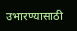उभारण्यासाठी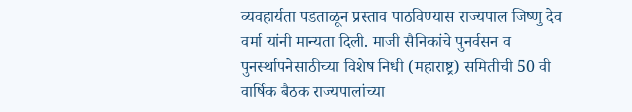व्यवहार्यता पडताळून प्रस्ताव पाठविण्यास राज्यपाल जिष्णु देव वर्मा यांनी मान्यता दिली. माजी सैनिकांचे पुनर्वसन व पुनर्स्थापनेसाठीच्या विशेष निधी (महाराष्ट्र) समितीची 50 वी वार्षिक बैठक राज्यपालांच्या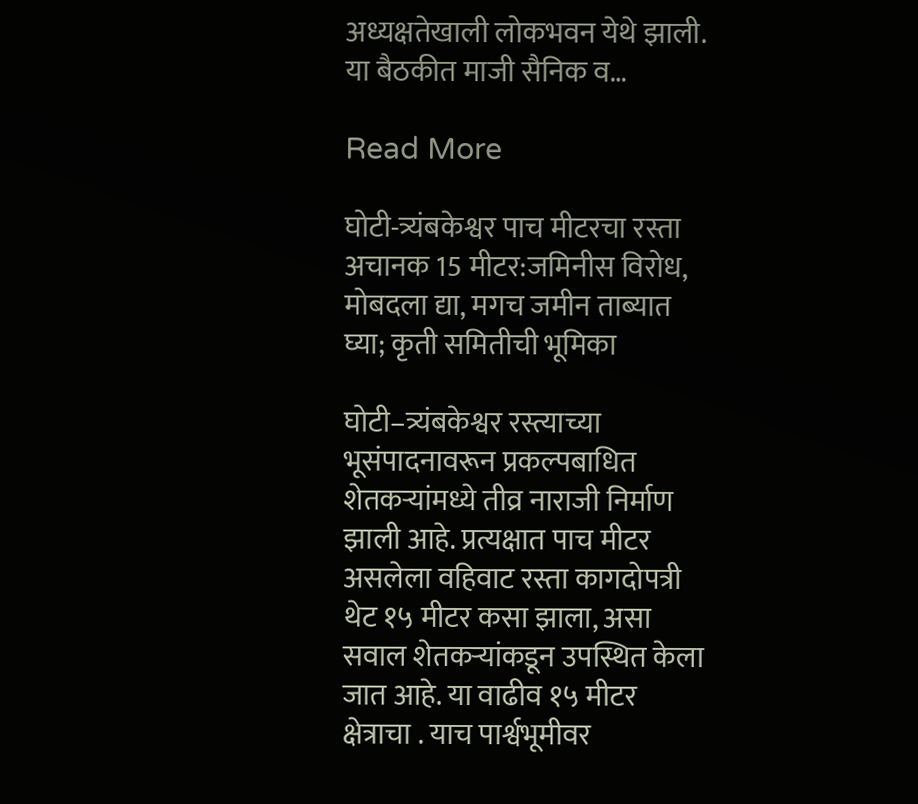अध्यक्षतेखाली लोकभवन येथे झाली. या बैठकीत माजी सैनिक व…

Read More

घोटी-त्र्यंबकेश्वर पाच मीटरचा रस्ता अचानक 15 मीटर:जमिनीस विरोध, मोबदला द्या, मगच जमीन ताब्यात घ्या; कृती समितीची भूमिका

घोटी–त्र्यंबकेश्वर रस्त्याच्या भूसंपादनावरून प्रकल्पबाधित शेतकऱ्यांमध्ये तीव्र नाराजी निर्माण झाली आहे. प्रत्यक्षात पाच मीटर असलेला वहिवाट रस्ता कागदोपत्री थेट १५ मीटर कसा झाला, असा सवाल शेतकऱ्यांकडून उपस्थित केला जात आहे. या वाढीव १५ मीटर क्षेत्राचा . याच पार्श्वभूमीवर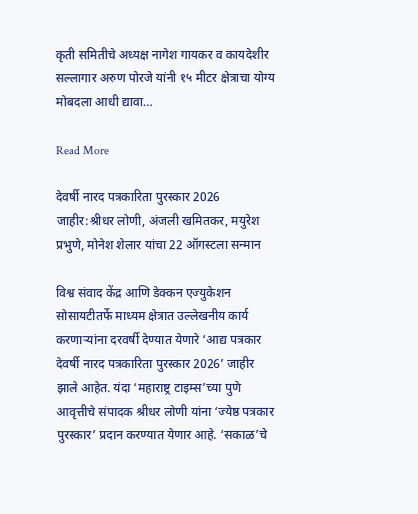कृती समितीचे अध्यक्ष नागेश गायकर व कायदेशीर सल्लागार अरुण पोरजे यांनी १५ मीटर क्षेत्राचा योग्य मोबदला आधी द्यावा…

Read More

देवर्षी नारद पत्रकारिता पुरस्कार 2026 जाहीर:श्रीधर लोणी, अंजली खमितकर, मयुरेश प्रभुणे, मोनेश शेलार यांचा 22 ऑगस्टला सन्मान

विश्व संवाद केंद्र आणि डेक्कन एज्युकेशन सोसायटीतर्फे माध्यम क्षेत्रात उल्लेखनीय कार्य करणाऱ्यांना दरवर्षी देण्यात येणारे ‘आद्य पत्रकार देवर्षी नारद पत्रकारिता पुरस्कार 2026’ जाहीर झाले आहेत. यंदा ‘महाराष्ट्र टाइम्स’च्या पुणे आवृत्तीचे संपादक श्रीधर लोणी यांना ‘ज्येष्ठ पत्रकार पुरस्कार’ प्रदान करण्यात येणार आहे. ‘सकाळ’चे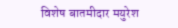विशेष बातमीदार मयुरेश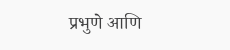प्रभुणे आणि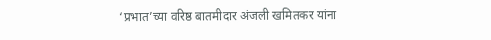‘प्रभात’च्या वरिष्ठ बातमीदार अंजली खमितकर यांना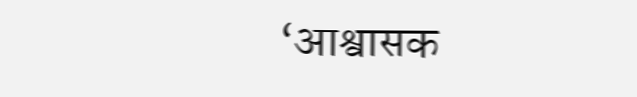‘आश्वासक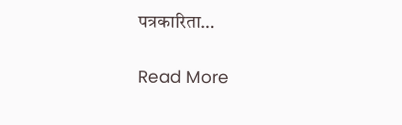पत्रकारिता…

Read More